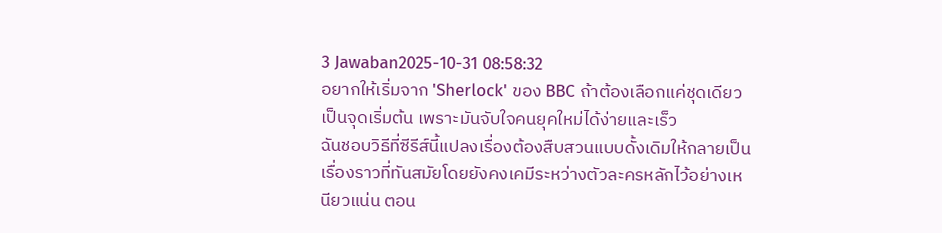3 Jawaban2025-10-31 08:58:32
อยากให้เริ่มจาก 'Sherlock' ของ BBC ถ้าต้องเลือกแค่ชุดเดียวเป็นจุดเริ่มต้น เพราะมันจับใจคนยุคใหม่ได้ง่ายและเร็ว
ฉันชอบวิธีที่ซีรีส์นี้แปลงเรื่องต้องสืบสวนแบบดั้งเดิมให้กลายเป็นเรื่องราวที่ทันสมัยโดยยังคงเคมีระหว่างตัวละครหลักไว้อย่างเหนียวแน่น ตอน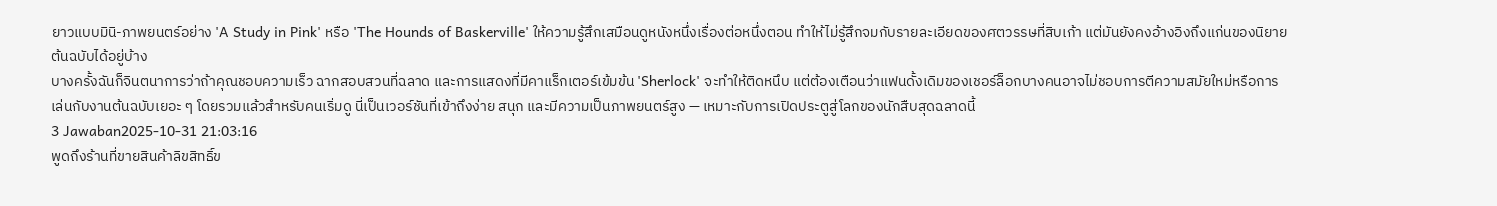ยาวแบบมินิ-ภาพยนตร์อย่าง 'A Study in Pink' หรือ 'The Hounds of Baskerville' ให้ความรู้สึกเสมือนดูหนังหนึ่งเรื่องต่อหนึ่งตอน ทำให้ไม่รู้สึกจมกับรายละเอียดของศตวรรษที่สิบเก้า แต่มันยังคงอ้างอิงถึงแก่นของนิยายต้นฉบับได้อยู่บ้าง
บางครั้งฉันก็จินตนาการว่าถ้าคุณชอบความเร็ว ฉากสอบสวนที่ฉลาด และการแสดงที่มีคาแร็กเตอร์เข้มข้น 'Sherlock' จะทำให้ติดหนึบ แต่ต้องเตือนว่าแฟนดั้งเดิมของเชอร์ล็อกบางคนอาจไม่ชอบการตีความสมัยใหม่หรือการเล่นกับงานต้นฉบับเยอะ ๆ โดยรวมแล้วสำหรับคนเริ่มดู นี่เป็นเวอร์ชันที่เข้าถึงง่าย สนุก และมีความเป็นภาพยนตร์สูง — เหมาะกับการเปิดประตูสู่โลกของนักสืบสุดฉลาดนี้
3 Jawaban2025-10-31 21:03:16
พูดถึงร้านที่ขายสินค้าลิขสิทธิ์ข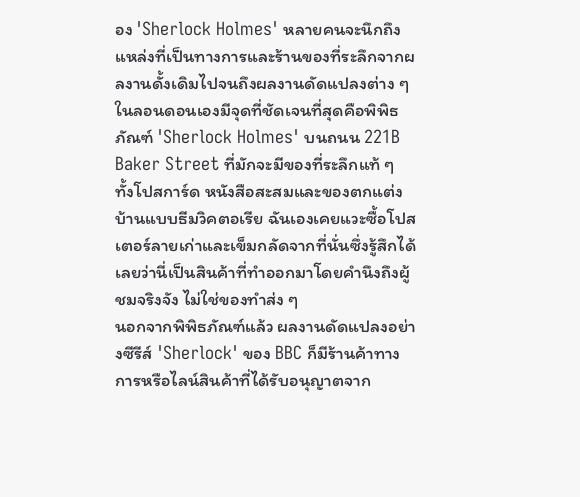อง 'Sherlock Holmes' หลายคนจะนึกถึงแหล่งที่เป็นทางการและร้านของที่ระลึกจากผลงานดั้งเดิมไปจนถึงผลงานดัดแปลงต่าง ๆ ในลอนดอนเองมีจุดที่ชัดเจนที่สุดคือพิพิธภัณฑ์ 'Sherlock Holmes' บนถนน 221B Baker Street ที่มักจะมีของที่ระลึกแท้ ๆ ทั้งโปสการ์ด หนังสือสะสมและของตกแต่งบ้านแบบธีมวิคตอเรีย ฉันเองเคยแวะซื้อโปสเตอร์ลายเก่าและเข็มกลัดจากที่นั่นซึ่งรู้สึกได้เลยว่านี่เป็นสินค้าที่ทำออกมาโดยคำนึงถึงผู้ชมจริงจัง ไม่ใช่ของทำส่ง ๆ
นอกจากพิพิธภัณฑ์แล้ว ผลงานดัดแปลงอย่างซีรีส์ 'Sherlock' ของ BBC ก็มีร้านค้าทางการหรือไลน์สินค้าที่ได้รับอนุญาตจาก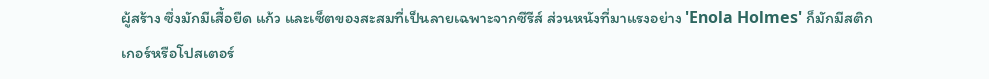ผู้สร้าง ซึ่งมักมีเสื้อยืด แก้ว และเซ็ตของสะสมที่เป็นลายเฉพาะจากซีรีส์ ส่วนหนังที่มาแรงอย่าง 'Enola Holmes' ก็มักมีสติกเกอร์หรือโปสเตอร์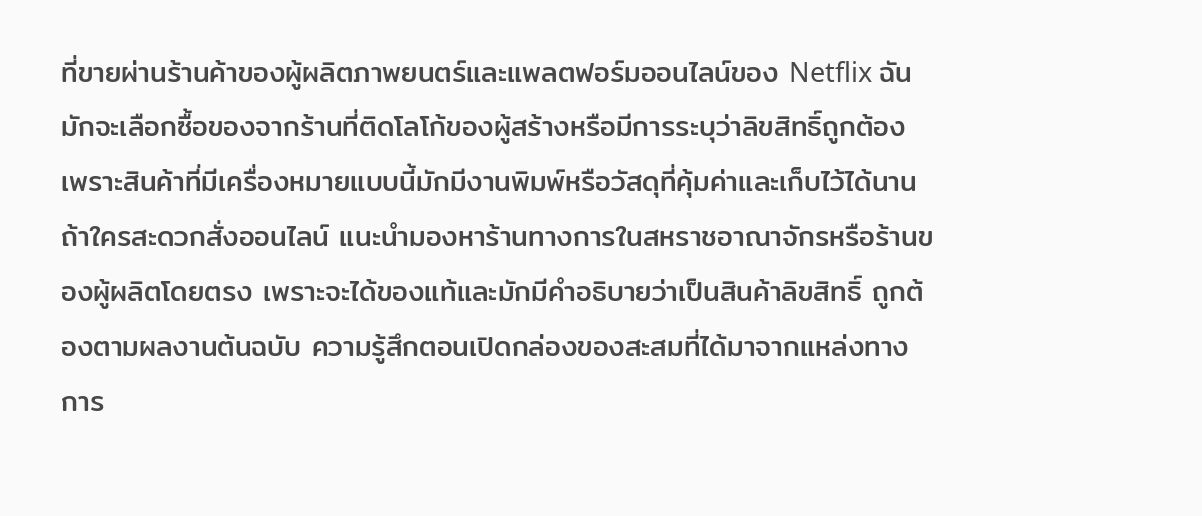ที่ขายผ่านร้านค้าของผู้ผลิตภาพยนตร์และแพลตฟอร์มออนไลน์ของ Netflix ฉันมักจะเลือกซื้อของจากร้านที่ติดโลโก้ของผู้สร้างหรือมีการระบุว่าลิขสิทธิ์ถูกต้อง เพราะสินค้าที่มีเครื่องหมายแบบนี้มักมีงานพิมพ์หรือวัสดุที่คุ้มค่าและเก็บไว้ได้นาน
ถ้าใครสะดวกสั่งออนไลน์ แนะนำมองหาร้านทางการในสหราชอาณาจักรหรือร้านของผู้ผลิตโดยตรง เพราะจะได้ของแท้และมักมีคำอธิบายว่าเป็นสินค้าลิขสิทธิ์ ถูกต้องตามผลงานต้นฉบับ ความรู้สึกตอนเปิดกล่องของสะสมที่ได้มาจากแหล่งทางการ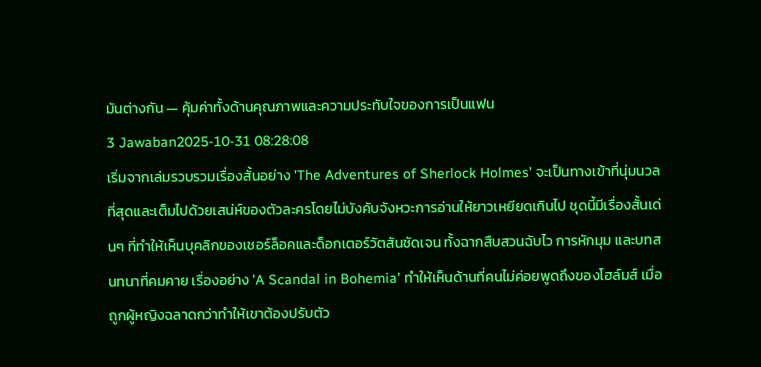มันต่างกัน — คุ้มค่าทั้งด้านคุณภาพและความประทับใจของการเป็นแฟน
3 Jawaban2025-10-31 08:28:08
เริ่มจากเล่มรวบรวมเรื่องสั้นอย่าง 'The Adventures of Sherlock Holmes' จะเป็นทางเข้าที่นุ่มนวลที่สุดและเต็มไปด้วยเสน่ห์ของตัวละครโดยไม่บังคับจังหวะการอ่านให้ยาวเหยียดเกินไป ชุดนี้มีเรื่องสั้นเด่นๆ ที่ทำให้เห็นบุคลิกของเชอร์ล็อคและด็อกเตอร์วัตสันชัดเจน ทั้งฉากสืบสวนฉับไว การหักมุม และบทสนทนาที่คมคาย เรื่องอย่าง 'A Scandal in Bohemia' ทำให้เห็นด้านที่คนไม่ค่อยพูดถึงของโฮล์มส์ เมื่อถูกผู้หญิงฉลาดกว่าทำให้เขาต้องปรับตัว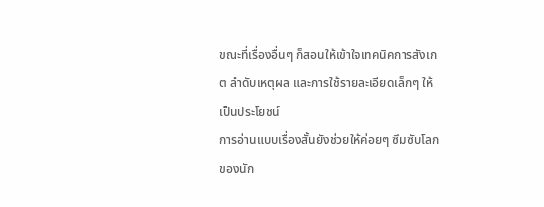ขณะที่เรื่องอื่นๆ ก็สอนให้เข้าใจเทคนิคการสังเกต ลำดับเหตุผล และการใช้รายละเอียดเล็กๆ ให้เป็นประโยชน์
การอ่านแบบเรื่องสั้นยังช่วยให้ค่อยๆ ซึมซับโลกของนัก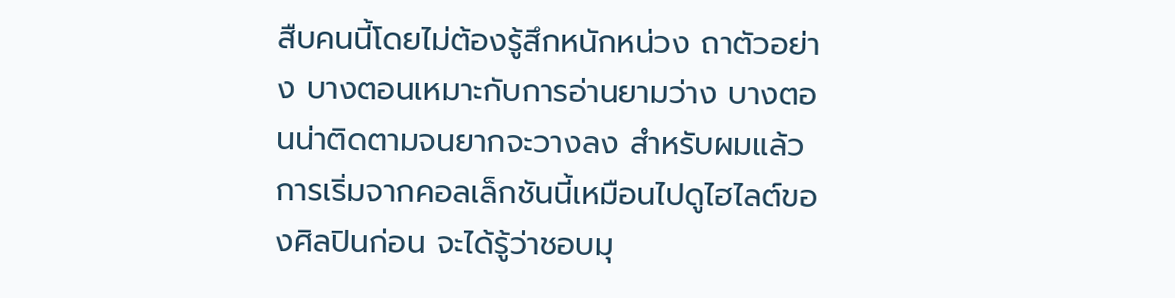สืบคนนี้โดยไม่ต้องรู้สึกหนักหน่วง ถาตัวอย่าง บางตอนเหมาะกับการอ่านยามว่าง บางตอนน่าติดตามจนยากจะวางลง สำหรับผมแล้วการเริ่มจากคอลเล็กชันนี้เหมือนไปดูไฮไลต์ของศิลปินก่อน จะได้รู้ว่าชอบมุ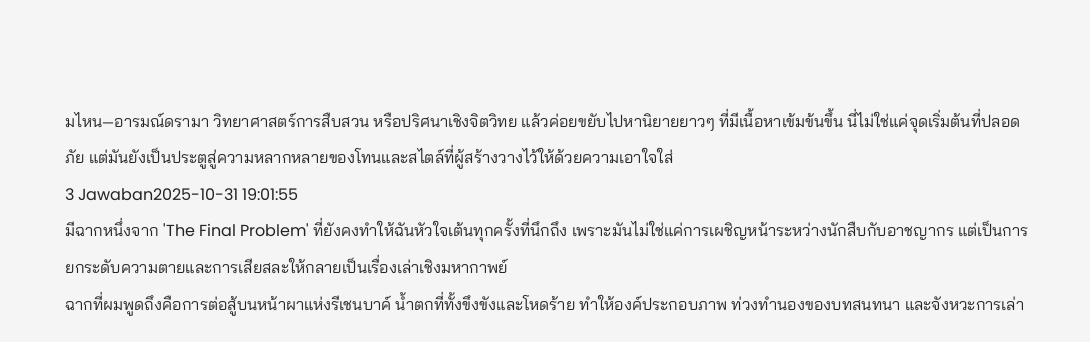มไหน—อารมณ์ดรามา วิทยาศาสตร์การสืบสวน หรือปริศนาเชิงจิตวิทย แล้วค่อยขยับไปหานิยายยาวๆ ที่มีเนื้อหาเข้มข้นขึ้น นี่ไม่ใช่แค่จุดเริ่มต้นที่ปลอดภัย แต่มันยังเป็นประตูสู่ความหลากหลายของโทนและสไตล์ที่ผู้สร้างวางไว้ให้ด้วยความเอาใจใส่
3 Jawaban2025-10-31 19:01:55
มีฉากหนึ่งจาก 'The Final Problem' ที่ยังคงทำให้ฉันหัวใจเต้นทุกครั้งที่นึกถึง เพราะมันไม่ใช่แค่การเผชิญหน้าระหว่างนักสืบกับอาชญากร แต่เป็นการยกระดับความตายและการเสียสละให้กลายเป็นเรื่องเล่าเชิงมหากาพย์
ฉากที่ผมพูดถึงคือการต่อสู้บนหน้าผาแห่งรีเชนบาค์ น้ำตกที่ทั้งขึงขังและโหดร้าย ทำให้องค์ประกอบภาพ ท่วงทำนองของบทสนทนา และจังหวะการเล่า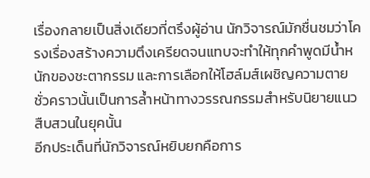เรื่องกลายเป็นสิ่งเดียวที่ตรึงผู้อ่าน นักวิจารณ์มักชื่นชมว่าโครงเรื่องสร้างความตึงเครียดจนแทบจะทำให้ทุกคำพูดมีน้ำหนักของชะตากรรม และการเลือกให้โฮล์มส์เผชิญความตายชั่วคราวนั้นเป็นการล้ำหน้าทางวรรณกรรมสำหรับนิยายแนวสืบสวนในยุคนั้น
อีกประเด็นที่นักวิจารณ์หยิบยกคือการ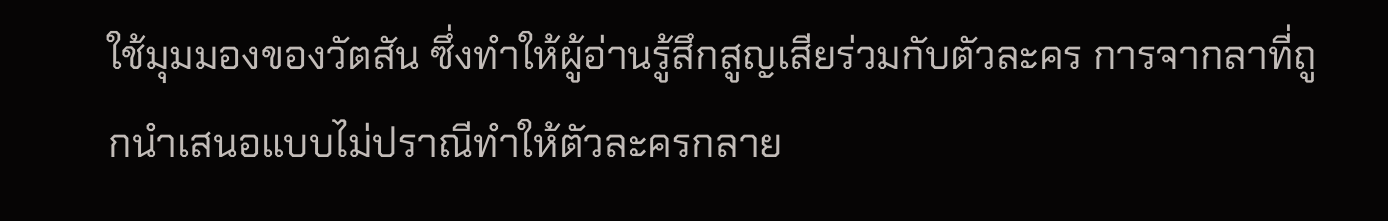ใช้มุมมองของวัตสัน ซึ่งทำให้ผู้อ่านรู้สึกสูญเสียร่วมกับตัวละคร การจากลาที่ถูกนำเสนอแบบไม่ปราณีทำให้ตัวละครกลาย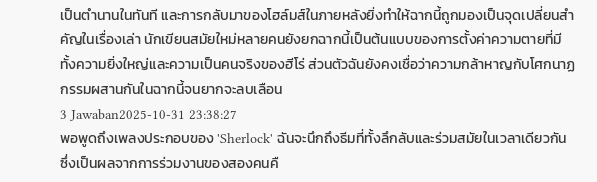เป็นตำนานในทันที และการกลับมาของโฮล์มส์ในภายหลังยิ่งทำให้ฉากนี้ถูกมองเป็นจุดเปลี่ยนสำคัญในเรื่องเล่า นักเขียนสมัยใหม่หลายคนยังยกฉากนี้เป็นต้นแบบของการตั้งค่าความตายที่มีทั้งความยิ่งใหญ่และความเป็นคนจริงของฮีโร่ ส่วนตัวฉันยังคงเชื่อว่าความกล้าหาญกับโศกนาฏกรรมผสานกันในฉากนี้จนยากจะลบเลือน
3 Jawaban2025-10-31 23:38:27
พอพูดถึงเพลงประกอบของ 'Sherlock' ฉันจะนึกถึงธีมที่ทั้งลึกลับและร่วมสมัยในเวลาเดียวกัน ซึ่งเป็นผลจากการร่วมงานของสองคนคื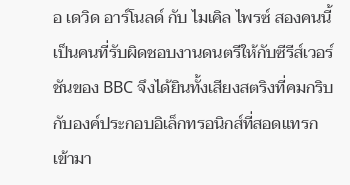อ เดวิด อาร์โนลด์ กับ ไมเคิล ไพรซ์ สองคนนี้เป็นคนที่รับผิดชอบงานดนตรีให้กับซีรีส์เวอร์ชันของ BBC จึงได้ยินทั้งเสียงสตริงที่คมกริบกับองค์ประกอบอิเล็กทรอนิกส์ที่สอดแทรกเข้ามา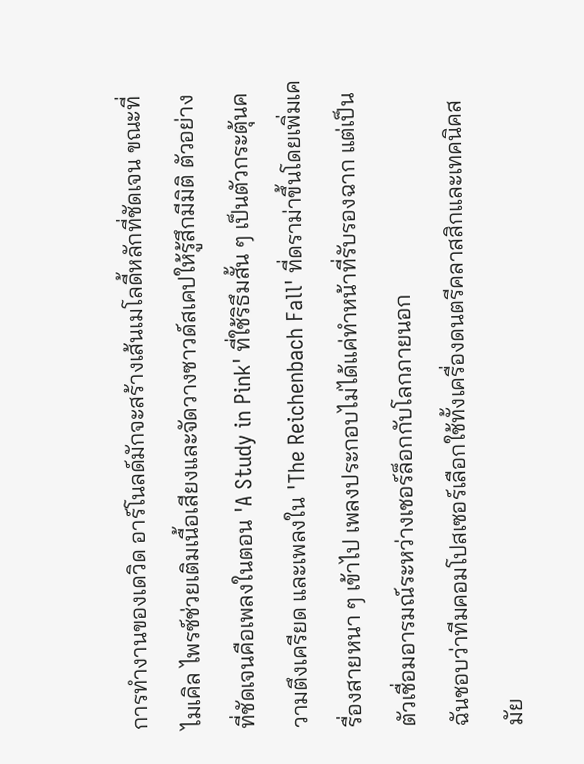การทำงานของเดวิด อาร์โนลด์มักจะสร้างเส้นเมโลดี้หลักที่ชัดเจน ขณะที่ไมเคิล ไพรซ์ช่วยเติมเนื้อเสียงและจัดวางซาวด์สเคปให้รู้สึกมีมิติ ตัวอย่างที่ชัดเจนคือเพลงในตอน 'A Study in Pink' ที่ใช้ริธึมสั้น ๆ เป็นตัวกระตุ้นความตึงเครียด และเพลงใน 'The Reichenbach Fall' ที่ดราม่าขึ้นโดยเพิ่มเครื่องสายหนา ๆ เข้าไป เพลงประกอบไม่ได้แค่ทำหน้าที่รับรองฉาก แต่เป็นตัวเชื่อมอารมณ์ระหว่างเชอร์ล็อกกับโลกภายนอก
ฉันชอบว่าทีมคอมโปสเซอร์เลือกใช้ทั้งเครื่องดนตรีคลาสสิกและเทคนิคสมัย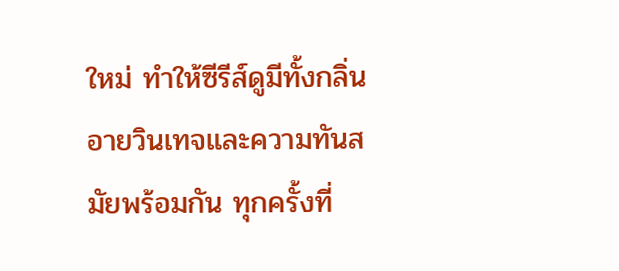ใหม่ ทำให้ซีรีส์ดูมีทั้งกลิ่นอายวินเทจและความทันสมัยพร้อมกัน ทุกครั้งที่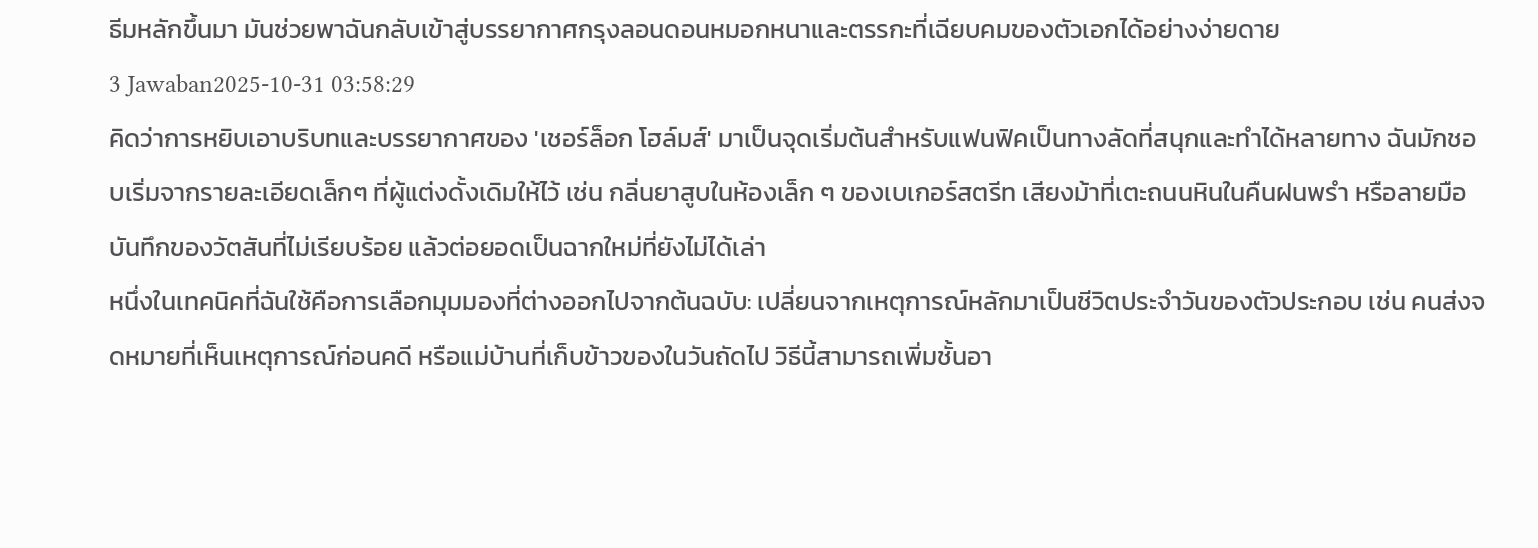ธีมหลักขึ้นมา มันช่วยพาฉันกลับเข้าสู่บรรยากาศกรุงลอนดอนหมอกหนาและตรรกะที่เฉียบคมของตัวเอกได้อย่างง่ายดาย
3 Jawaban2025-10-31 03:58:29
คิดว่าการหยิบเอาบริบทและบรรยากาศของ 'เชอร์ล็อก โฮล์มส์' มาเป็นจุดเริ่มต้นสำหรับแฟนฟิคเป็นทางลัดที่สนุกและทำได้หลายทาง ฉันมักชอบเริ่มจากรายละเอียดเล็กๆ ที่ผู้แต่งดั้งเดิมให้ไว้ เช่น กลิ่นยาสูบในห้องเล็ก ๆ ของเบเกอร์สตรีท เสียงม้าที่เตะถนนหินในคืนฝนพรำ หรือลายมือบันทึกของวัตสันที่ไม่เรียบร้อย แล้วต่อยอดเป็นฉากใหม่ที่ยังไม่ได้เล่า
หนึ่งในเทคนิคที่ฉันใช้คือการเลือกมุมมองที่ต่างออกไปจากต้นฉบับ: เปลี่ยนจากเหตุการณ์หลักมาเป็นชีวิตประจำวันของตัวประกอบ เช่น คนส่งจดหมายที่เห็นเหตุการณ์ก่อนคดี หรือแม่บ้านที่เก็บข้าวของในวันถัดไป วิธีนี้สามารถเพิ่มชั้นอา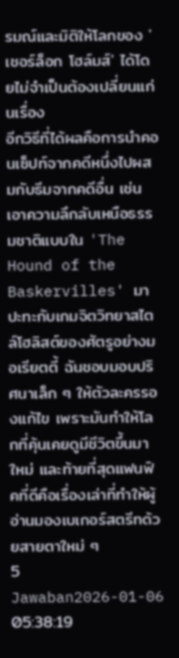รมณ์และมิติให้โลกของ 'เชอร์ล็อก โฮล์มส์' ได้โดยไม่จำเป็นต้องเปลี่ยนแก่นเรื่อง
อีกวิธีที่ได้ผลคือการนำคอนเซ็ปท์จากคดีหนึ่งไปผสมกับธีมจากคดีอื่น เช่น เอาความลึกลับเหนือธรรมชาติแบบใน 'The Hound of the Baskervilles' มาปะทะกับเกมจิตวิทยาสไตล์โฮลิสต์ของศัตรูอย่างมอเรียตตี้ ฉันชอบมอบปริศนาเล็ก ๆ ให้ตัวละครรองแก้ไข เพราะมันทำให้โลกที่คุ้นเคยดูมีชีวิตขึ้นมาใหม่ และท้ายที่สุดแฟนฟิคที่ดีคือเรื่องเล่าที่ทำให้ผู้อ่านมองเบเกอร์สตรีทด้วยสายตาใหม่ ๆ
5 Jawaban2026-01-06 05:38:19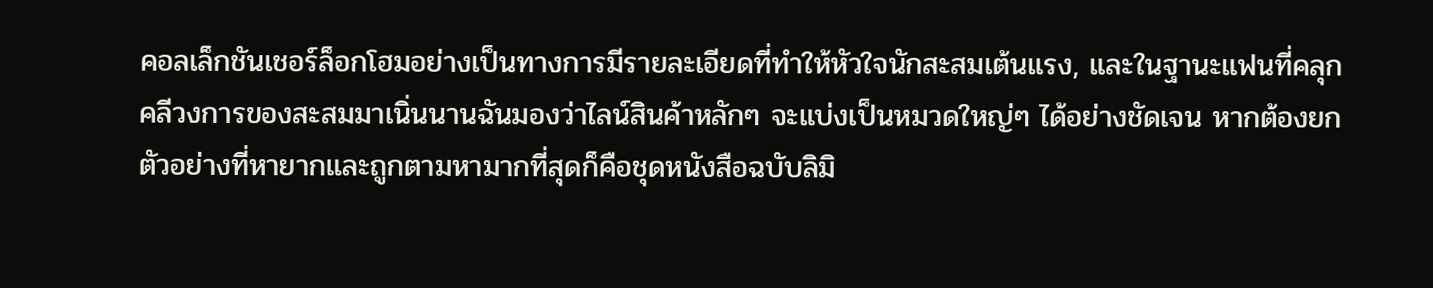คอลเล็กชันเชอร์ล็อกโฮมอย่างเป็นทางการมีรายละเอียดที่ทำให้หัวใจนักสะสมเต้นแรง, และในฐานะแฟนที่คลุกคลีวงการของสะสมมาเนิ่นนานฉันมองว่าไลน์สินค้าหลักๆ จะแบ่งเป็นหมวดใหญ่ๆ ได้อย่างชัดเจน หากต้องยกตัวอย่างที่หายากและถูกตามหามากที่สุดก็คือชุดหนังสือฉบับลิมิ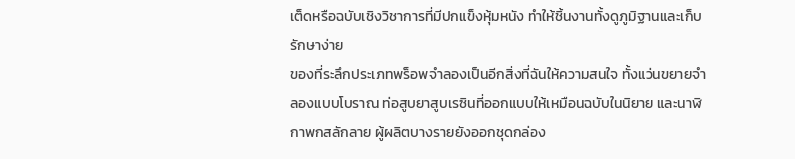เต็ดหรือฉบับเชิงวิชาการที่มีปกแข็งหุ้มหนัง ทำให้ชิ้นงานทั้งดูภูมิฐานและเก็บรักษาง่าย
ของที่ระลึกประเภทพร็อพจำลองเป็นอีกสิ่งที่ฉันให้ความสนใจ ทั้งแว่นขยายจำลองแบบโบราณ ท่อสูบยาสูบเรซินที่ออกแบบให้เหมือนฉบับในนิยาย และนาฬิกาพกสลักลาย ผู้ผลิตบางรายยังออกชุดกล่อง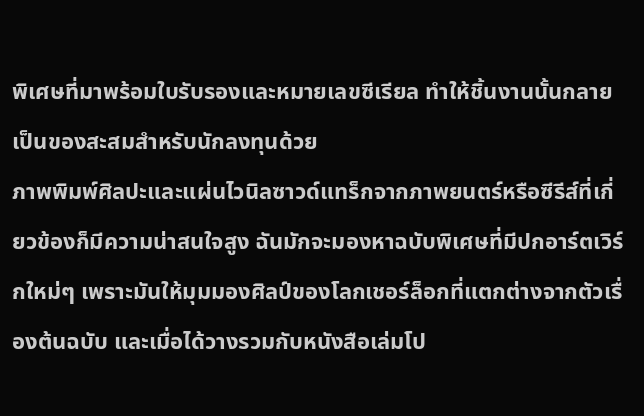พิเศษที่มาพร้อมใบรับรองและหมายเลขซีเรียล ทำให้ชิ้นงานนั้นกลายเป็นของสะสมสำหรับนักลงทุนด้วย
ภาพพิมพ์ศิลปะและแผ่นไวนิลซาวด์แทร็กจากภาพยนตร์หรือซีรีส์ที่เกี่ยวข้องก็มีความน่าสนใจสูง ฉันมักจะมองหาฉบับพิเศษที่มีปกอาร์ตเวิร์กใหม่ๆ เพราะมันให้มุมมองศิลป์ของโลกเชอร์ล็อกที่แตกต่างจากตัวเรื่องต้นฉบับ และเมื่อได้วางรวมกับหนังสือเล่มโป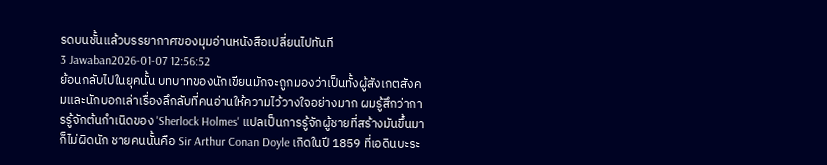รดบนชั้นแล้วบรรยากาศของมุมอ่านหนังสือเปลี่ยนไปทันที
3 Jawaban2026-01-07 12:56:52
ย้อนกลับไปในยุคนั้น บทบาทของนักเขียนมักจะถูกมองว่าเป็นทั้งผู้สังเกตสังคมและนักบอกเล่าเรื่องลึกลับที่คนอ่านให้ความไว้วางใจอย่างมาก ผมรู้สึกว่าการรู้จักต้นกำเนิดของ 'Sherlock Holmes' แปลเป็นการรู้จักผู้ชายที่สร้างมันขึ้นมาก็ไม่ผิดนัก ชายคนนั้นคือ Sir Arthur Conan Doyle เกิดในปี 1859 ที่เอดินบะระ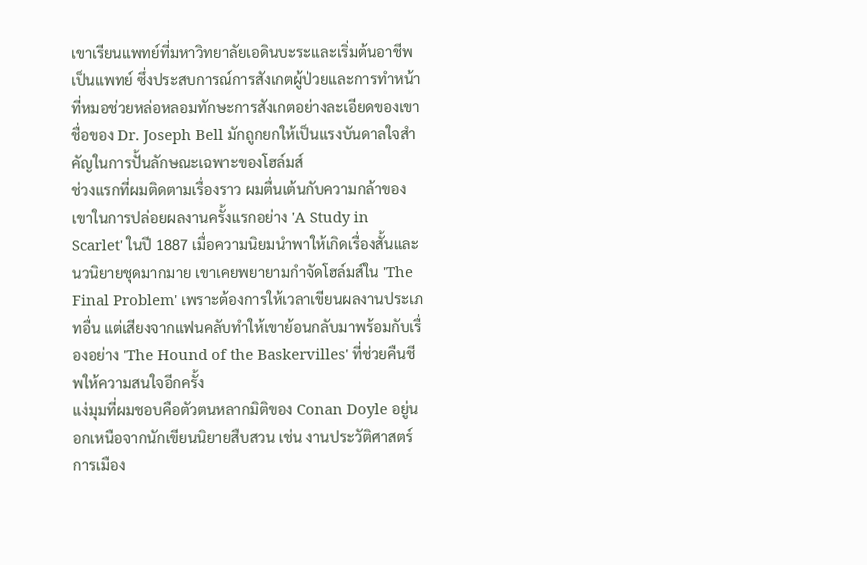เขาเรียนแพทย์ที่มหาวิทยาลัยเอดินบะระและเริ่มต้นอาชีพเป็นแพทย์ ซึ่งประสบการณ์การสังเกตผู้ป่วยและการทำหน้าที่หมอช่วยหล่อหลอมทักษะการสังเกตอย่างละเอียดของเขา ชื่อของ Dr. Joseph Bell มักถูกยกให้เป็นแรงบันดาลใจสำคัญในการปั้นลักษณะเฉพาะของโฮล์มส์
ช่วงแรกที่ผมติดตามเรื่องราว ผมตื่นเต้นกับความกล้าของเขาในการปล่อยผลงานครั้งแรกอย่าง 'A Study in Scarlet' ในปี 1887 เมื่อความนิยมนำพาให้เกิดเรื่องสั้นและนวนิยายชุดมากมาย เขาเคยพยายามกำจัดโฮล์มส์ใน 'The Final Problem' เพราะต้องการให้เวลาเขียนผลงานประเภทอื่น แต่เสียงจากแฟนคลับทำให้เขาย้อนกลับมาพร้อมกับเรื่องอย่าง 'The Hound of the Baskervilles' ที่ช่วยคืนชีพให้ความสนใจอีกครั้ง
แง่มุมที่ผมชอบคือตัวตนหลากมิติของ Conan Doyle อยู่นอกเหนือจากนักเขียนนิยายสืบสวน เช่น งานประวัติศาสตร์ การเมือง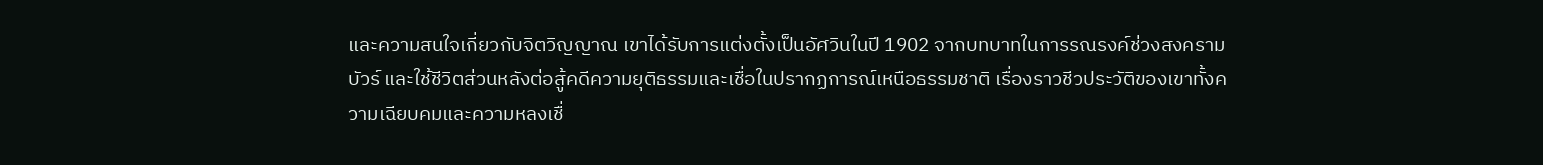และความสนใจเกี่ยวกับจิตวิญญาณ เขาได้รับการแต่งตั้งเป็นอัศวินในปี 1902 จากบทบาทในการรณรงค์ช่วงสงครามบัวร์ และใช้ชีวิตส่วนหลังต่อสู้คดีความยุติธรรมและเชื่อในปรากฏการณ์เหนือธรรมชาติ เรื่องราวชีวประวัติของเขาทั้งความเฉียบคมและความหลงเชื่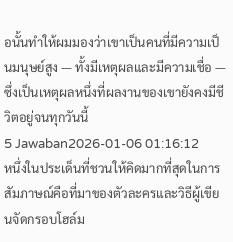อนั้นทำให้ผมมองว่าเขาเป็นคนที่มีความเป็นมนุษย์สูง — ทั้งมีเหตุผลและมีความเชื่อ — ซึ่งเป็นเหตุผลหนึ่งที่ผลงานของเขายังคงมีชีวิตอยู่จนทุกวันนี้
5 Jawaban2026-01-06 01:16:12
หนึ่งในประเด็นที่ชวนให้คิดมากที่สุดในการสัมภาษณ์คือที่มาของตัวละครและวิธีผู้เขียนจัดกรอบโฮล์ม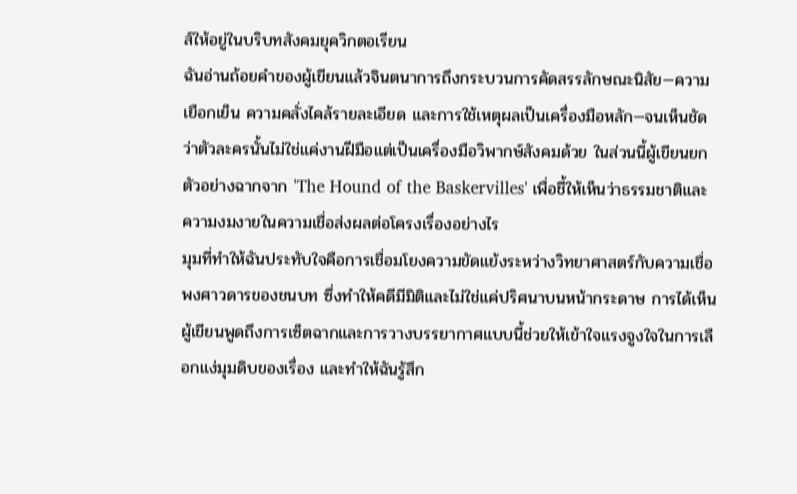ส์ให้อยู่ในบริบทสังคมยุควิกตอเรียน
ฉันอ่านถ้อยคำของผู้เขียนแล้วจินตนาการถึงกระบวนการคัดสรรลักษณะนิสัย—ความเยือกเย็น ความคลั่งไคล้รายละเอียด และการใช้เหตุผลเป็นเครื่องมือหลัก—จนเห็นชัดว่าตัวละครนั้นไม่ใช่แค่งานฝีมือแต่เป็นเครื่องมือวิพากษ์สังคมด้วย ในส่วนนี้ผู้เขียนยกตัวอย่างฉากจาก 'The Hound of the Baskervilles' เพื่อชี้ให้เห็นว่าธรรมชาติและความงมงายในความเชื่อส่งผลต่อโครงเรื่องอย่างไร
มุมที่ทำให้ฉันประทับใจคือการเชื่อมโยงความขัดแย้งระหว่างวิทยาศาสตร์กับความเชื่อพงศาวดารของชนบท ซึ่งทำให้คดีมีมิติและไม่ใช่แค่ปริศนาบนหน้ากระดาษ การได้เห็นผู้เขียนพูดถึงการเซ็ตฉากและการวางบรรยากาศแบบนี้ช่วยให้เข้าใจแรงจูงใจในการเลือกแง่มุมดิบของเรื่อง และทำให้ฉันรู้สึก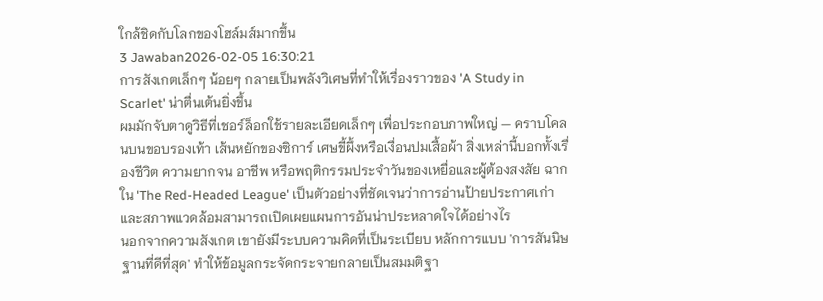ใกล้ชิดกับโลกของโฮล์มส์มากขึ้น
3 Jawaban2026-02-05 16:30:21
การสังเกตเล็กๆ น้อยๆ กลายเป็นพลังวิเศษที่ทำให้เรื่องราวของ 'A Study in Scarlet' น่าตื่นเต้นยิ่งขึ้น
ผมมักจับตาดูวิธีที่เชอร์ล็อกใช้รายละเอียดเล็กๆ เพื่อประกอบภาพใหญ่ — คราบโคลนบนขอบรองเท้า เส้นหยักของซิการ์ เศษขี้ผึ้งหรือเงื่อนปมเสื้อผ้า สิ่งเหล่านี้บอกทั้งเรื่องชีวิต ความยากจน อาชีพ หรือพฤติกรรมประจำวันของเหยื่อและผู้ต้องสงสัย ฉากใน 'The Red-Headed League' เป็นตัวอย่างที่ชัดเจนว่าการอ่านป้ายประกาศเก่าและสภาพแวดล้อมสามารถเปิดเผยแผนการอันน่าประหลาดใจได้อย่างไร
นอกจากความสังเกต เขายังมีระบบความคิดที่เป็นระเบียบ หลักการแบบ 'การสันนิษฐานที่ดีที่สุด' ทำให้ข้อมูลกระจัดกระจายกลายเป็นสมมติฐา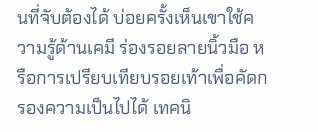นที่จับต้องได้ บ่อยครั้งเห็นเขาใช้ความรู้ด้านเคมี ร่องรอยลายนิ้วมือ หรือการเปรียบเทียบรอยเท้าเพื่อคัดกรองความเป็นไปได้ เทคนิ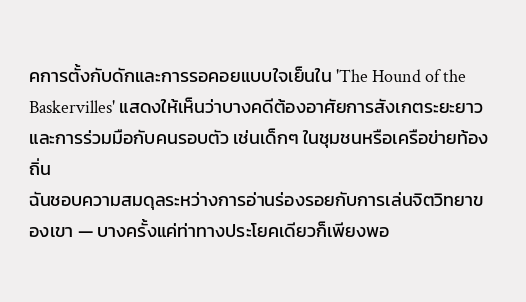คการตั้งกับดักและการรอคอยแบบใจเย็นใน 'The Hound of the Baskervilles' แสดงให้เห็นว่าบางคดีต้องอาศัยการสังเกตระยะยาวและการร่วมมือกับคนรอบตัว เช่นเด็กๆ ในชุมชนหรือเครือข่ายท้องถิ่น
ฉันชอบความสมดุลระหว่างการอ่านร่องรอยกับการเล่นจิตวิทยาของเขา — บางครั้งแค่ท่าทางประโยคเดียวก็เพียงพอ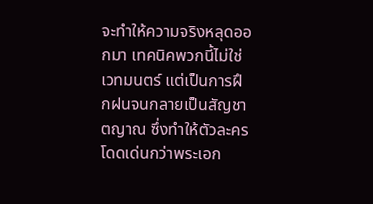จะทำให้ความจริงหลุดออกมา เทคนิคพวกนี้ไม่ใช่เวทมนตร์ แต่เป็นการฝึกฝนจนกลายเป็นสัญชาตญาณ ซึ่งทำให้ตัวละครโดดเด่นกว่าพระเอก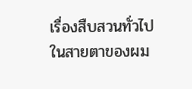เรื่องสืบสวนทั่วไปในสายตาของผม